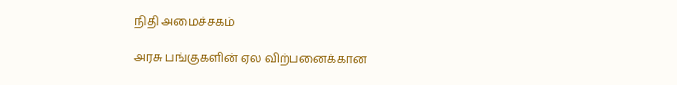நிதி அமைச்சகம்

அரசு பங்குகளின் ஏல விற்பனைக்கான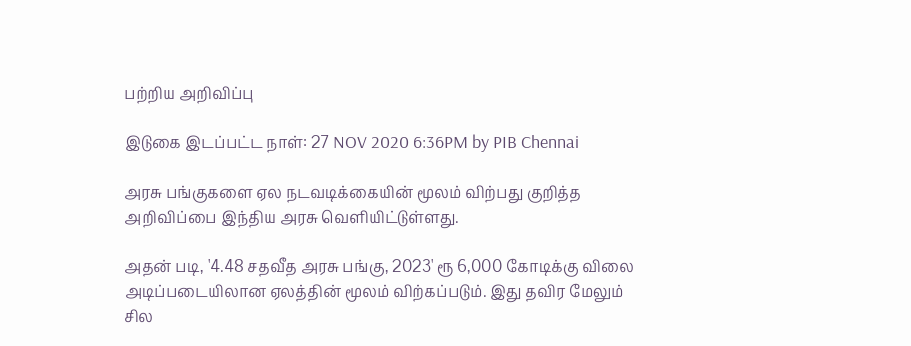பற்றிய அறிவிப்பு

இடுகை இடப்பட்ட நாள்: 27 NOV 2020 6:36PM by PIB Chennai

அரசு பங்குகளை ஏல நடவடிக்கையின் மூலம் விற்பது குறித்த அறிவிப்பை இந்திய அரசு வெளியிட்டுள்ளது.

அதன் படி, '4.48 சதவீத அரசு பங்கு, 2023' ரூ 6,000 கோடிக்கு விலை அடிப்படையிலான ஏலத்தின் மூலம் விற்கப்படும். இது தவிர மேலும் சில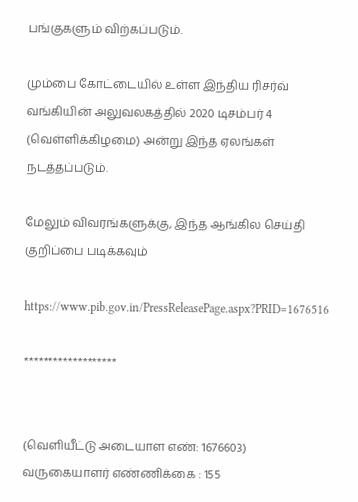பங்குகளும் விற்கப்படும்.

மும்பை கோட்டையில் உள்ள இந்திய ரிசர்வ் வங்கியின் அலுவலகத்தில் 2020 டிசம்பர் 4 (வெள்ளிக்கிழமை) அன்று இந்த ஏலங்கள் நடத்தப்படும்.

மேலும் விவரங்களுக்கு, இந்த ஆங்கில செய்தி குறிப்பை படிக்கவும்

https://www.pib.gov.in/PressReleasePage.aspx?PRID=1676516

*******************


(வெளியீட்டு அடையாள எண்: 1676603) வருகையாளர் எண்ணிக்கை : 155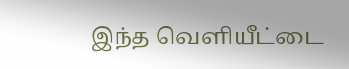இந்த வெளியீட்டை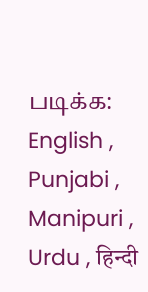படிக்க: English , Punjabi , Manipuri , Urdu , हिन्दी